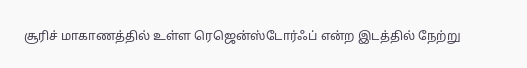சூரிச் மாகாணத்தில் உள்ள ரெஜென்ஸ்டோர்ஃப் என்ற இடத்தில் நேற்று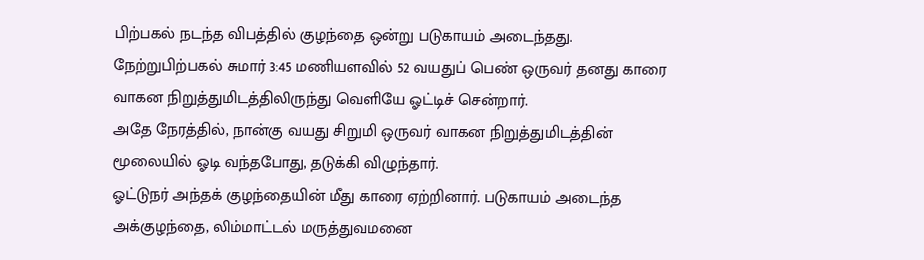பிற்பகல் நடந்த விபத்தில் குழந்தை ஒன்று படுகாயம் அடைந்தது.
நேற்றுபிற்பகல் சுமார் 3:45 மணியளவில் 52 வயதுப் பெண் ஒருவர் தனது காரை வாகன நிறுத்துமிடத்திலிருந்து வெளியே ஓட்டிச் சென்றார்.
அதே நேரத்தில், நான்கு வயது சிறுமி ஒருவர் வாகன நிறுத்துமிடத்தின் மூலையில் ஓடி வந்தபோது, தடுக்கி விழுந்தார்.
ஓட்டுநர் அந்தக் குழந்தையின் மீது காரை ஏற்றினார். படுகாயம் அடைந்த அக்குழந்தை, லிம்மாட்டல் மருத்துவமனை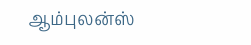ஆம்புலன்ஸ்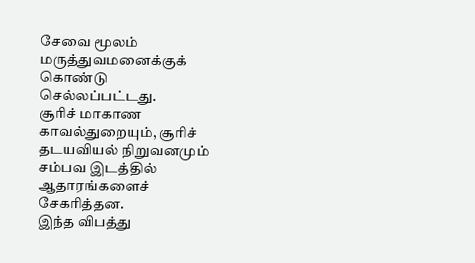சேவை மூலம் மருத்துவமனைக்குக் கொண்டு செல்லப்பட்டது.
சூரிச் மாகாண காவல்துறையும், சூரிச் தடயவியல் நிறுவனமும் சம்பவ இடத்தில் ஆதாரங்களைச் சேகரித்தன.
இந்த விபத்து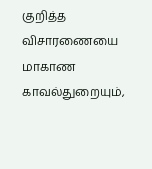குறித்த விசாரணையை மாகாண காவல்துறையும்,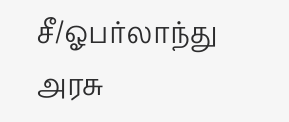சீ/ஓபர்லாந்து அரசு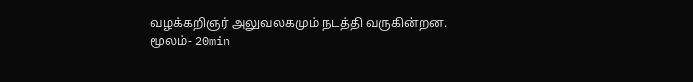வழக்கறிஞர் அலுவலகமும் நடத்தி வருகின்றன.
மூலம்- 20min